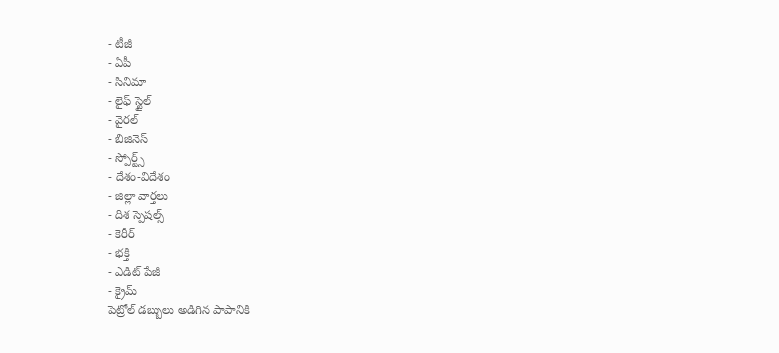- టీజీ
- ఏపీ
- సినిమా
- లైఫ్ స్టైల్
- వైరల్
- బిజినెస్
- స్పోర్ట్స్
- దేశం-విదేశం
- జిల్లా వార్తలు
- దిశ స్పెషల్స్
- కెరీర్
- భక్తి
- ఎడిట్ పేజీ
- క్రైమ్
పెట్రోల్ డబ్బులు అడిగిన పాపానికి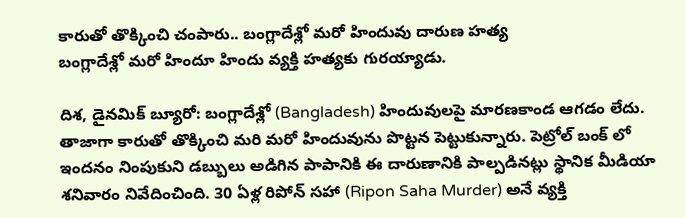కారుతో తొక్కించి చంపారు.. బంగ్లాదేశ్లో మరో హిందువు దారుణ హత్య
బంగ్లాదేశ్లో మరో హిందూ హిందు వ్యక్తి హత్యకు గురయ్యాడు.

దిశ, డైనమిక్ బ్యూరో: బంగ్లాదేశ్లో (Bangladesh) హిందువులపై మారణకాండ ఆగడం లేదు. తాజాగా కారుతో తొక్కించి మరి మరో హిందువును పొట్టన పెట్టుకున్నారు. పెట్రోల్ బంక్ లో ఇందనం నింపుకుని డబ్బులు అడిగిన పాపానికి ఈ దారుణానికి పాల్పడినట్లు స్థానిక మీడియా శనివారం నివేదించింది. 30 ఏళ్ల రిపోన్ సహా (Ripon Saha Murder) అనే వ్యక్తి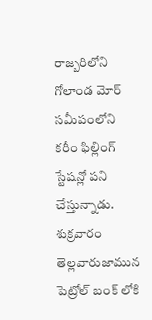రాజ్బరిలోని గోలాండ మోర్ సమీపంలోని కరీం ఫిల్లింగ్ స్టేషన్లో పని చేస్తున్నాడు. శుక్రవారం తెల్లవారుజామున పెట్రోల్ బంక్ లోకి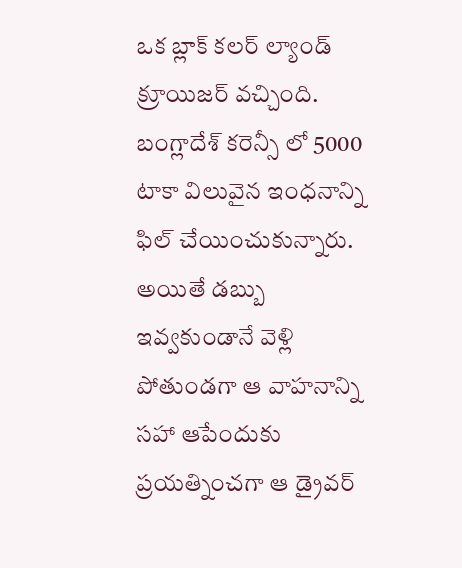ఒక బ్లాక్ కలర్ ల్యాండ్ క్రూయిజర్ వచ్చింది. బంగ్లాదేశ్ కరెన్సీ లో 5000 టాకా విలువైన ఇంధనాన్ని ఫిల్ చేయించుకున్నారు. అయితే డబ్బు ఇవ్వకుండానే వెళ్లి పోతుండగా ఆ వాహనాన్ని సహా ఆపేందుకు ప్రయత్నించగా ఆ డ్రైవర్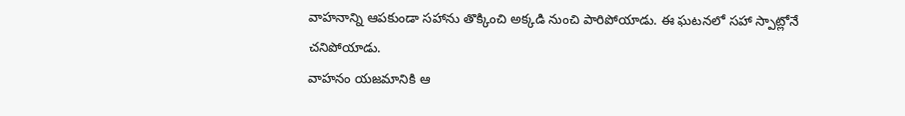వాహనాన్ని ఆపకుండా సహాను తొక్కించి అక్కడి నుంచి పారిపోయాడు. ఈ ఘటనలో సహా స్పాట్లోనే చనిపోయాడు.
వాహనం యజమానికి ఆ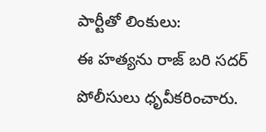పార్టీతో లింకులు:
ఈ హత్యను రాజ్ బరి సదర్ పోలీసులు ధృవీకరించారు.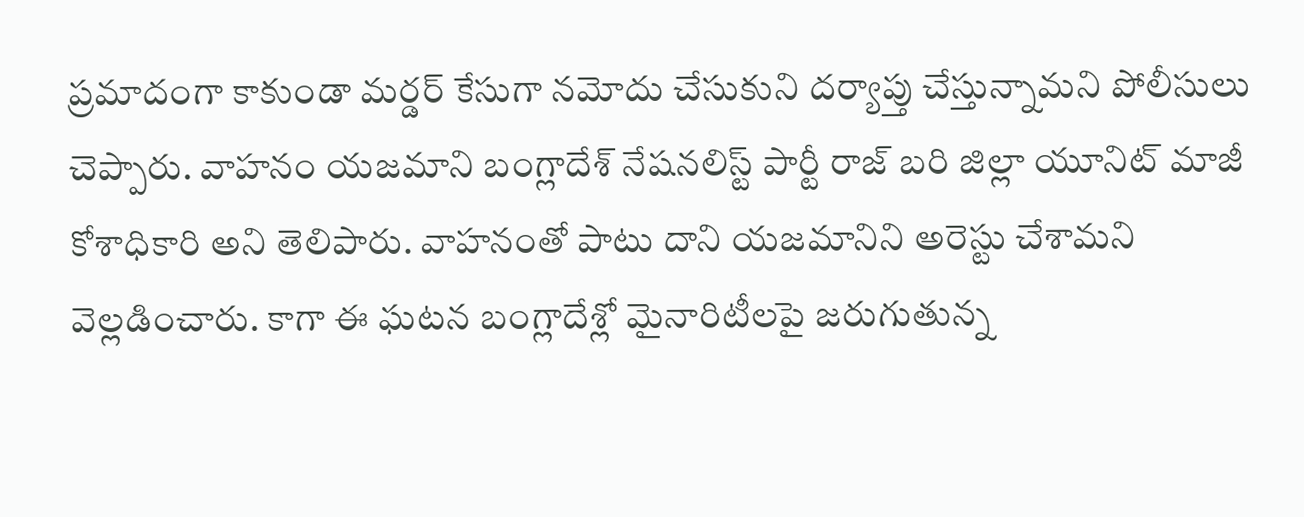ప్రమాదంగా కాకుండా మర్డర్ కేసుగా నమోదు చేసుకుని దర్యాప్తు చేస్తున్నామని పోలీసులు చెప్పారు. వాహనం యజమాని బంగ్లాదేశ్ నేషనలిస్ట్ పార్టీ రాజ్ బరి జిల్లా యూనిట్ మాజీ కోశాధికారి అని తెలిపారు. వాహనంతో పాటు దాని యజమానిని అరెస్టు చేశామని వెల్లడించారు. కాగా ఈ ఘటన బంగ్లాదేశ్లో మైనారిటీలపై జరుగుతున్న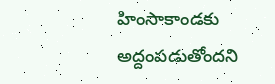హింసాకాండకు అద్దంపడుతోందని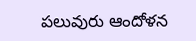పలువురు ఆందోళన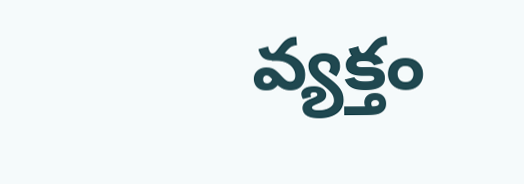వ్యక్తం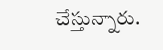చేస్తున్నారు.